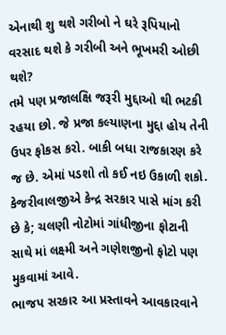એનાથી શુ થશે ગરીબો ને ઘરે રૂપિયાનો વરસાદ થશે કે ગરીબી અને ભૂખમરી ઓછી થશે?
તમે પણ પ્રજાલક્ષિ જરૂરી મુદ્દાઓ થી ભટકી રહયા છો. જે પ્રજા કલ્યાણના મુદ્દા હોય તેની ઉપર ફોકસ કરો. બાકી બધા રાજકારણ કરે જ છે. એમાં પડશો તો કઈ નઇ ઉકાળી શકો.
કેજરીવાલજીએ કેન્દ્ર સરકાર પાસે માંગ કરી છે કે; ચલણી નોટોમાં ગાંધીજીના ફોટાની સાથે માં લક્ષ્મી અને ગણેશજીનો ફોટો પણ મુકવામાં આવે.
ભાજપ સરકાર આ પ્રસ્તાવને આવકારવાને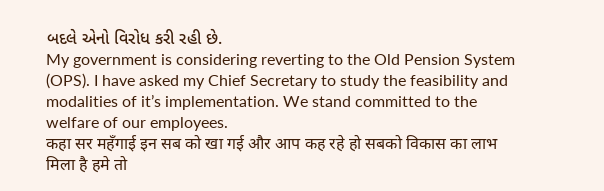બદલે એનો વિરોધ કરી રહી છે.
My government is considering reverting to the Old Pension System (OPS). I have asked my Chief Secretary to study the feasibility and modalities of it’s implementation. We stand committed to the welfare of our employees.
कहा सर महँगाई इन सब को खा गई और आप कह रहे हो सबको विकास का लाभ मिला है हमे तो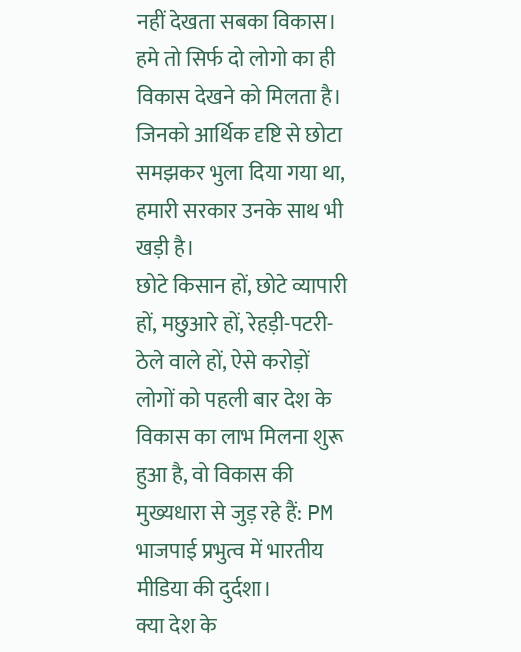नहीं देखता सबका विकास। हमे तो सिर्फ दो लोगो का ही विकास देखने को मिलता है।
जिनको आर्थिक दृष्टि से छोटा समझकर भुला दिया गया था, हमारी सरकार उनके साथ भी खड़ी है।
छोटे किसान हों, छोटे व्यापारी हों, मछुआरे हों, रेहड़ी-पटरी-ठेले वाले हों, ऐसे करोड़ों लोगों को पहली बार देश के विकास का लाभ मिलना शुरू हुआ है, वो विकास की मुख्यधारा से जुड़ रहे हैं: PM
भाजपाई प्रभुत्व में भारतीय मीडिया की दुर्दशा।
क्या देश के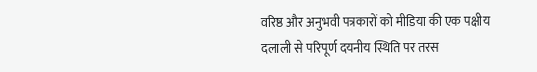वरिष्ठ और अनुभवी पत्रकारों को मीडिया की एक पक्षीय दलाली से परिपूर्ण दयनीय स्थिति पर तरस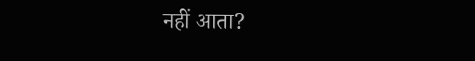नहीं आता?